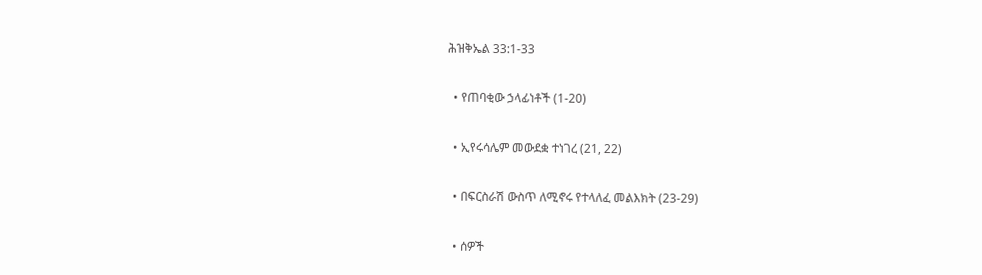ሕዝቅኤል 33:1-33

  • የጠባቂው ኃላፊነቶች (1-20)

  • ኢየሩሳሌም መውደቋ ተነገረ (21, 22)

  • በፍርስራሽ ውስጥ ለሚኖሩ የተላለፈ መልእክት (23-29)

  • ሰዎች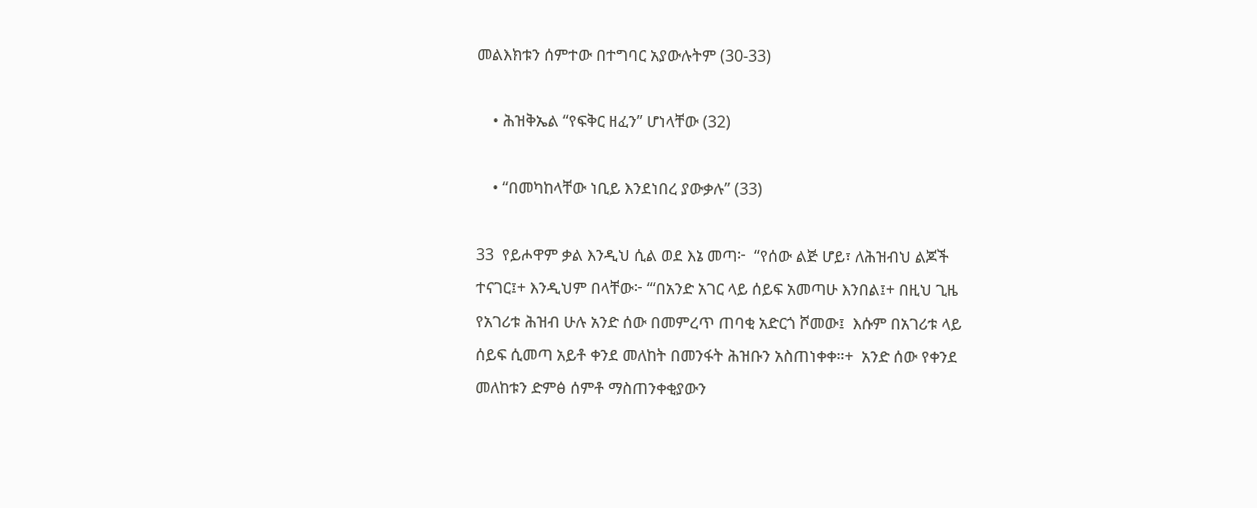መልእክቱን ሰምተው በተግባር አያውሉትም (30-33)

    • ሕዝቅኤል “የፍቅር ዘፈን” ሆነላቸው (32)

    • “በመካከላቸው ነቢይ እንደነበረ ያውቃሉ” (33)

33  የይሖዋም ቃል እንዲህ ሲል ወደ እኔ መጣ፦  “የሰው ልጅ ሆይ፣ ለሕዝብህ ልጆች ተናገር፤+ እንዲህም በላቸው፦ “‘በአንድ አገር ላይ ሰይፍ አመጣሁ እንበል፤+ በዚህ ጊዜ የአገሪቱ ሕዝብ ሁሉ አንድ ሰው በመምረጥ ጠባቂ አድርጎ ሾመው፤  እሱም በአገሪቱ ላይ ሰይፍ ሲመጣ አይቶ ቀንደ መለከት በመንፋት ሕዝቡን አስጠነቀቀ።+  አንድ ሰው የቀንደ መለከቱን ድምፅ ሰምቶ ማስጠንቀቂያውን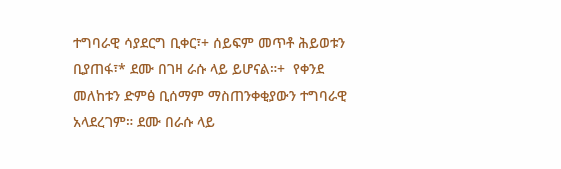ተግባራዊ ሳያደርግ ቢቀር፣+ ሰይፍም መጥቶ ሕይወቱን ቢያጠፋ፣* ደሙ በገዛ ራሱ ላይ ይሆናል።+  የቀንደ መለከቱን ድምፅ ቢሰማም ማስጠንቀቂያውን ተግባራዊ አላደረገም። ደሙ በራሱ ላይ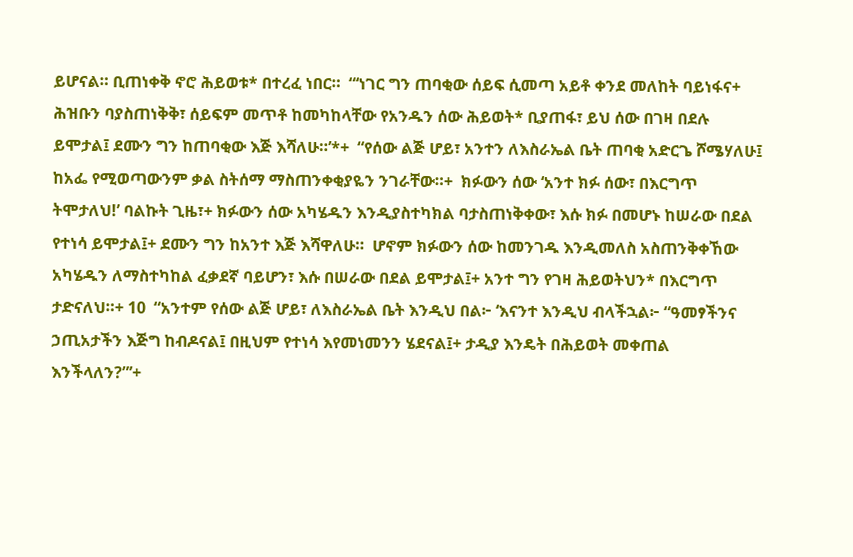ይሆናል። ቢጠነቀቅ ኖሮ ሕይወቱ* በተረፈ ነበር።  “‘ነገር ግን ጠባቂው ሰይፍ ሲመጣ አይቶ ቀንደ መለከት ባይነፋና+ ሕዝቡን ባያስጠነቅቅ፣ ሰይፍም መጥቶ ከመካከላቸው የአንዱን ሰው ሕይወት* ቢያጠፋ፣ ይህ ሰው በገዛ በደሉ ይሞታል፤ ደሙን ግን ከጠባቂው እጅ እሻለሁ።’*+  “የሰው ልጅ ሆይ፣ አንተን ለእስራኤል ቤት ጠባቂ አድርጌ ሾሜሃለሁ፤ ከአፌ የሚወጣውንም ቃል ስትሰማ ማስጠንቀቂያዬን ንገራቸው።+  ክፉውን ሰው ‘አንተ ክፉ ሰው፣ በእርግጥ ትሞታለህ!’ ባልኩት ጊዜ፣+ ክፉውን ሰው አካሄዱን እንዲያስተካክል ባታስጠነቅቀው፣ እሱ ክፉ በመሆኑ ከሠራው በደል የተነሳ ይሞታል፤+ ደሙን ግን ከአንተ እጅ እሻዋለሁ።  ሆኖም ክፉውን ሰው ከመንገዱ እንዲመለስ አስጠንቅቀኸው አካሄዱን ለማስተካከል ፈቃደኛ ባይሆን፣ እሱ በሠራው በደል ይሞታል፤+ አንተ ግን የገዛ ሕይወትህን* በእርግጥ ታድናለህ።+ 10  “አንተም የሰው ልጅ ሆይ፣ ለእስራኤል ቤት እንዲህ በል፦ ‘እናንተ እንዲህ ብላችኋል፦ “ዓመፃችንና ኃጢአታችን እጅግ ከብዶናል፤ በዚህም የተነሳ እየመነመንን ሄደናል፤+ ታዲያ እንዴት በሕይወት መቀጠል እንችላለን?”’+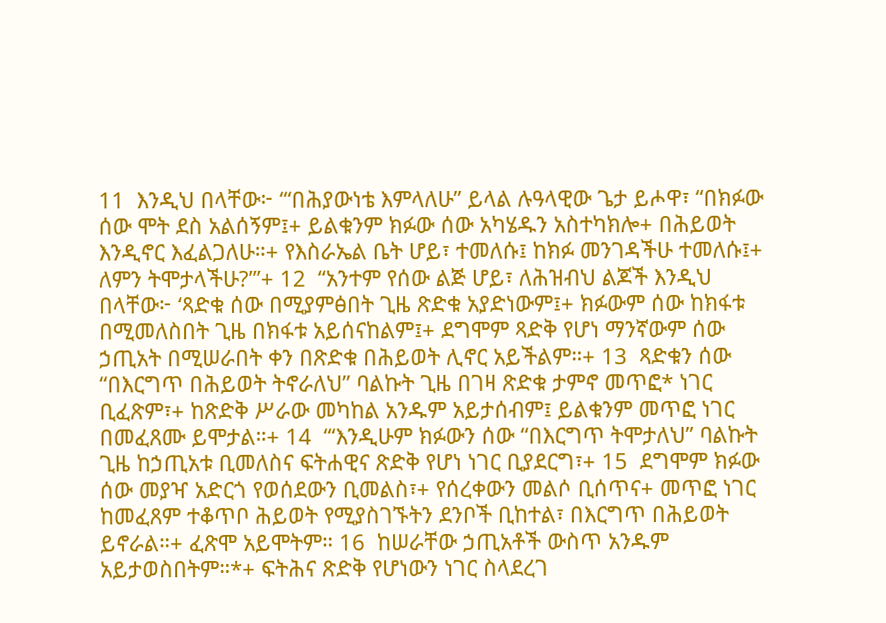11  እንዲህ በላቸው፦ ‘“በሕያውነቴ እምላለሁ” ይላል ሉዓላዊው ጌታ ይሖዋ፣ “በክፉው ሰው ሞት ደስ አልሰኝም፤+ ይልቁንም ክፉው ሰው አካሄዱን አስተካክሎ+ በሕይወት እንዲኖር እፈልጋለሁ።+ የእስራኤል ቤት ሆይ፣ ተመለሱ፤ ከክፉ መንገዳችሁ ተመለሱ፤+ ለምን ትሞታላችሁ?”’+ 12  “አንተም የሰው ልጅ ሆይ፣ ለሕዝብህ ልጆች እንዲህ በላቸው፦ ‘ጻድቁ ሰው በሚያምፅበት ጊዜ ጽድቁ አያድነውም፤+ ክፉውም ሰው ከክፋቱ በሚመለስበት ጊዜ በክፋቱ አይሰናከልም፤+ ደግሞም ጻድቅ የሆነ ማንኛውም ሰው ኃጢአት በሚሠራበት ቀን በጽድቁ በሕይወት ሊኖር አይችልም።+ 13  ጻድቁን ሰው “በእርግጥ በሕይወት ትኖራለህ” ባልኩት ጊዜ በገዛ ጽድቁ ታምኖ መጥፎ* ነገር ቢፈጽም፣+ ከጽድቅ ሥራው መካከል አንዱም አይታሰብም፤ ይልቁንም መጥፎ ነገር በመፈጸሙ ይሞታል።+ 14  “‘እንዲሁም ክፉውን ሰው “በእርግጥ ትሞታለህ” ባልኩት ጊዜ ከኃጢአቱ ቢመለስና ፍትሐዊና ጽድቅ የሆነ ነገር ቢያደርግ፣+ 15  ደግሞም ክፉው ሰው መያዣ አድርጎ የወሰደውን ቢመልስ፣+ የሰረቀውን መልሶ ቢሰጥና+ መጥፎ ነገር ከመፈጸም ተቆጥቦ ሕይወት የሚያስገኙትን ደንቦች ቢከተል፣ በእርግጥ በሕይወት ይኖራል።+ ፈጽሞ አይሞትም። 16  ከሠራቸው ኃጢአቶች ውስጥ አንዱም አይታወስበትም።*+ ፍትሕና ጽድቅ የሆነውን ነገር ስላደረገ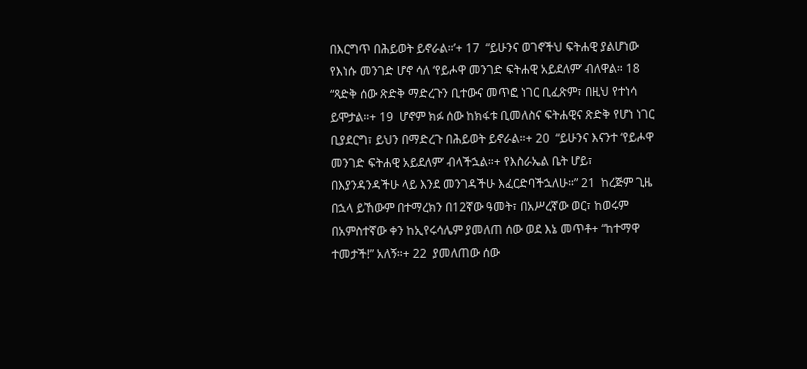በእርግጥ በሕይወት ይኖራል።’+ 17  “ይሁንና ወገኖችህ ፍትሐዊ ያልሆነው የእነሱ መንገድ ሆኖ ሳለ ‘የይሖዋ መንገድ ፍትሐዊ አይደለም’ ብለዋል። 18  “ጻድቅ ሰው ጽድቅ ማድረጉን ቢተውና መጥፎ ነገር ቢፈጽም፣ በዚህ የተነሳ ይሞታል።+ 19  ሆኖም ክፉ ሰው ከክፋቱ ቢመለስና ፍትሐዊና ጽድቅ የሆነ ነገር ቢያደርግ፣ ይህን በማድረጉ በሕይወት ይኖራል።+ 20  “ይሁንና እናንተ ‘የይሖዋ መንገድ ፍትሐዊ አይደለም’ ብላችኋል።+ የእስራኤል ቤት ሆይ፣ በእያንዳንዳችሁ ላይ እንደ መንገዳችሁ እፈርድባችኋለሁ።” 21  ከረጅም ጊዜ በኋላ ይኸውም በተማረክን በ12ኛው ዓመት፣ በአሥረኛው ወር፣ ከወሩም በአምስተኛው ቀን ከኢየሩሳሌም ያመለጠ ሰው ወደ እኔ መጥቶ+ “ከተማዋ ተመታች!” አለኝ።+ 22  ያመለጠው ሰው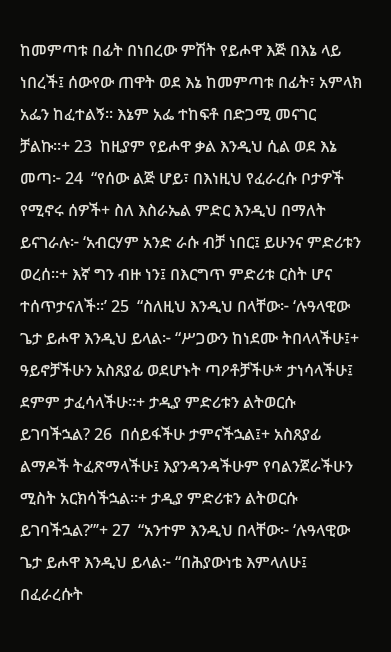ከመምጣቱ በፊት በነበረው ምሽት የይሖዋ እጅ በእኔ ላይ ነበረች፤ ሰውየው ጠዋት ወደ እኔ ከመምጣቱ በፊት፣ አምላክ አፌን ከፈተልኝ። እኔም አፌ ተከፍቶ በድጋሚ መናገር ቻልኩ።+ 23  ከዚያም የይሖዋ ቃል እንዲህ ሲል ወደ እኔ መጣ፦ 24  “የሰው ልጅ ሆይ፣ በእነዚህ የፈራረሱ ቦታዎች የሚኖሩ ሰዎች+ ስለ እስራኤል ምድር እንዲህ በማለት ይናገራሉ፦ ‘አብርሃም አንድ ራሱ ብቻ ነበር፤ ይሁንና ምድሪቱን ወረሰ።+ እኛ ግን ብዙ ነን፤ በእርግጥ ምድሪቱ ርስት ሆና ተሰጥታናለች።’ 25  “ስለዚህ እንዲህ በላቸው፦ ‘ሉዓላዊው ጌታ ይሖዋ እንዲህ ይላል፦ “ሥጋውን ከነደሙ ትበላላችሁ፤+ ዓይኖቻችሁን አስጸያፊ ወደሆኑት ጣዖቶቻችሁ* ታነሳላችሁ፤ ደምም ታፈሳላችሁ።+ ታዲያ ምድሪቱን ልትወርሱ ይገባችኋል? 26  በሰይፋችሁ ታምናችኋል፤+ አስጸያፊ ልማዶች ትፈጽማላችሁ፤ እያንዳንዳችሁም የባልንጀራችሁን ሚስት አርክሳችኋል።+ ታዲያ ምድሪቱን ልትወርሱ ይገባችኋል?”’+ 27  “አንተም እንዲህ በላቸው፦ ‘ሉዓላዊው ጌታ ይሖዋ እንዲህ ይላል፦ “በሕያውነቴ እምላለሁ፤ በፈራረሱት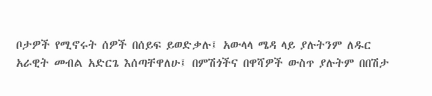ቦታዎች የሚኖሩት ሰዎች በሰይፍ ይወድቃሉ፤ አውላላ ሜዳ ላይ ያሉትንም ለዱር አራዊት መብል አድርጌ እሰጣቸዋለሁ፤ በምሽጎችና በዋሻዎች ውስጥ ያሉትም በበሽታ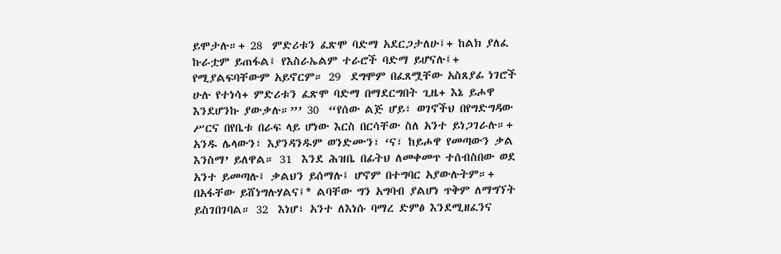ይሞታሉ።+ 28  ምድሪቱን ፈጽሞ ባድማ አደርጋታለሁ፤+ ከልክ ያለፈ ኩራቷም ይጠፋል፤ የእስራኤልም ተራሮች ባድማ ይሆናሉ፤+ የሚያልፍባቸውም አይኖርም። 29  ደግሞም በፈጸሟቸው አስጸያፊ ነገሮች ሁሉ የተነሳ+ ምድሪቱን ፈጽሞ ባድማ በማደርግበት ጊዜ+ እኔ ይሖዋ እንደሆንኩ ያውቃሉ።”’ 30  “የሰው ልጅ ሆይ፣ ወገኖችህ በየግድግዳው ሥርና በየቤቱ በራፍ ላይ ሆነው እርስ በርሳቸው ስለ አንተ ይነጋገራሉ።+ አንዱ ሌላውን፣ እያንዳንዱም ወንድሙን፣ ‘ና፣ ከይሖዋ የመጣውን ቃል እንስማ’ ይለዋል። 31  እንደ ሕዝቤ በፊትህ ለመቀመጥ ተሰብስበው ወደ አንተ ይመጣሉ፤ ቃልህን ይሰማሉ፤ ሆኖም በተግባር አያውሉትም።+ በአፋቸው ይሸነግሉሃልና፤* ልባቸው ግን አግባብ ያልሆነ ጥቅም ለማግኘት ይስገበገባል። 32  እነሆ፣ አንተ ለእነሱ ባማረ ድምፅ እንደሚዘፈንና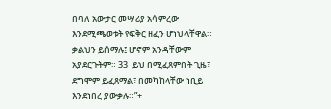በባለ አውታር መሣሪያ አሳምረው እንደሚጫወቱት የፍቅር ዘፈን ሆነህላቸዋል። ቃልህን ይሰማሉ፤ ሆኖም አንዳቸውም አያደርጉትም። 33  ይህ በሚፈጸምበት ጊዜ፣ ደግሞም ይፈጸማል፣ በመካከላቸው ነቢይ እንደነበረ ያውቃሉ።”+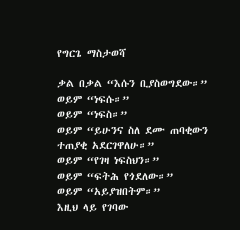የግርጌ ማስታወሻ

ቃል በቃል “እሱን ቢያስወግደው።”
ወይም “ነፍሱ።”
ወይም “ነፍስ።”
ወይም “ይሁንና ስለ ደሙ ጠባቂውን ተጠያቂ አደርገዋለሁ።”
ወይም “የገዛ ነፍስህን።”
ወይም “ፍትሕ የጎደለው።”
ወይም “አይያዝበትም።”
እዚህ ላይ የገባው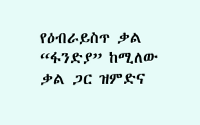የዕብራይስጥ ቃል “ፋንድያ” ከሚለው ቃል ጋር ዝምድና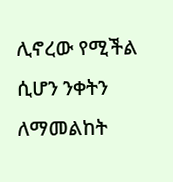ሊኖረው የሚችል ሲሆን ንቀትን ለማመልከት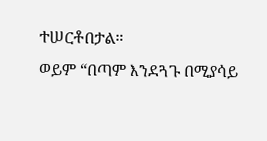ተሠርቶበታል።
ወይም “በጣም እንደጓጉ በሚያሳይ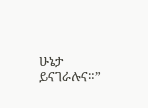ሁኔታ ይናገራሉና።”